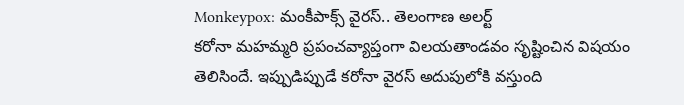Monkeypox: మంకీపాక్స్ వైరస్.. తెలంగాణ అలర్ట్
కరోనా మహమ్మరి ప్రపంచవ్యాప్తంగా విలయతాండవం సృష్టించిన విషయం తెలిసిందే. ఇప్పుడిప్పుడే కరోనా వైరస్ అదుపులోకి వస్తుంది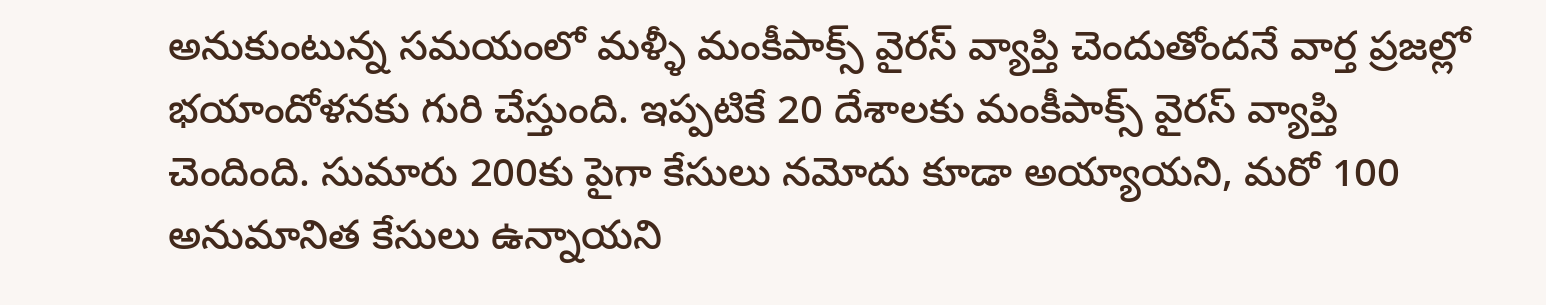అనుకుంటున్న సమయంలో మళ్ళీ మంకీపాక్స్ వైరస్ వ్యాప్తి చెందుతోందనే వార్త ప్రజల్లో భయాందోళనకు గురి చేస్తుంది. ఇప్పటికే 20 దేశాలకు మంకీపాక్స్ వైరస్ వ్యాప్తి చెందింది. సుమారు 200కు పైగా కేసులు నమోదు కూడా అయ్యాయని, మరో 100 అనుమానిత కేసులు ఉన్నాయని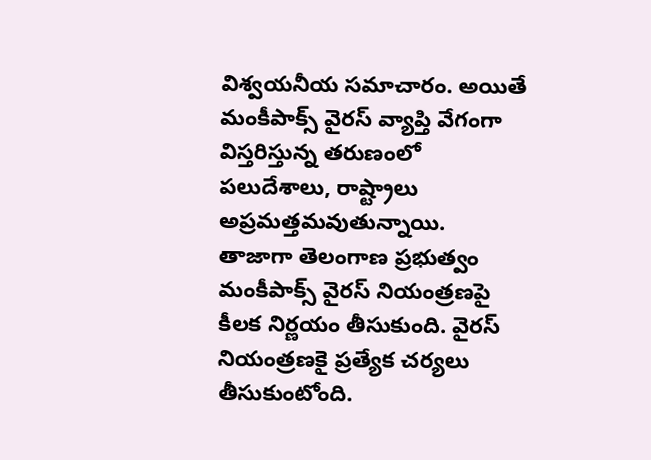విశ్వయనీయ సమాచారం. అయితే మంకీపాక్స్ వైరస్ వ్యాప్తి వేగంగా విస్తరిస్తున్న తరుణంలో పలుదేశాలు, రాష్ట్రాలు అప్రమత్తమవుతున్నాయి.
తాజాగా తెలంగాణ ప్రభుత్వం మంకీపాక్స్ వైరస్ నియంత్రణపై కీలక నిర్ణయం తీసుకుంది. వైరస్ నియంత్రణకై ప్రత్యేక చర్యలు తీసుకుంటోంది.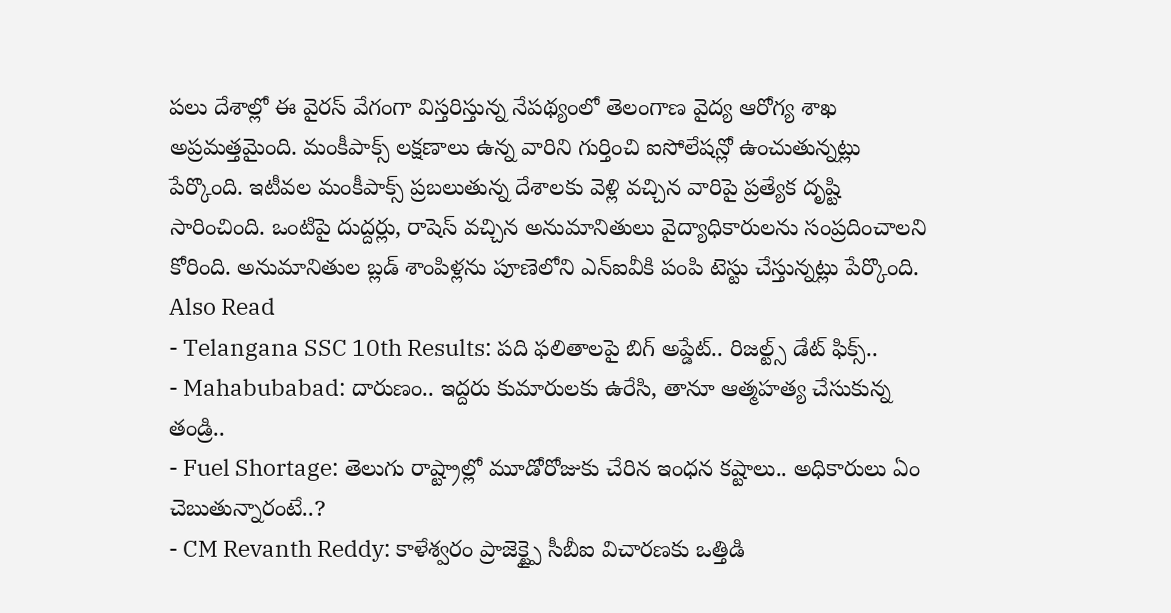పలు దేశాల్లో ఈ వైరస్ వేగంగా విస్తరిస్తున్న నేపథ్యంలో తెలంగాణ వైద్య ఆరోగ్య శాఖ అప్రమత్తమైంది. మంకీపాక్స్ లక్షణాలు ఉన్న వారిని గుర్తించి ఐసోలేషన్లో ఉంచుతున్నట్లు పేర్కొంది. ఇటీవల మంకీపాక్స్ ప్రబలుతున్న దేశాలకు వెళ్లి వచ్చిన వారిపై ప్రత్యేక దృష్టి సారించింది. ఒంటిపై దుద్దర్లు, రాషెస్ వచ్చిన అనుమానితులు వైద్యాధికారులను సంప్రదించాలని కోరింది. అనుమానితుల బ్లడ్ శాంపిళ్లను పూణెలోని ఎన్ఐవీకి పంపి టెస్టు చేస్తున్నట్లు పేర్కొంది.
Also Read
- Telangana SSC 10th Results: పది ఫలితాలపై బిగ్ అప్డేట్.. రిజల్ట్స్ డేట్ ఫిక్స్..
- Mahabubabad: దారుణం.. ఇద్దరు కుమారులకు ఉరేసి, తానూ ఆత్మహత్య చేసుకున్న తండ్రి..
- Fuel Shortage: తెలుగు రాష్ట్రాల్లో మూడోరోజుకు చేరిన ఇంధన కష్టాలు.. అధికారులు ఏం చెబుతున్నారంటే..?
- CM Revanth Reddy: కాళేశ్వరం ప్రాజెక్ట్పై సీబీఐ విచారణకు ఒత్తిడి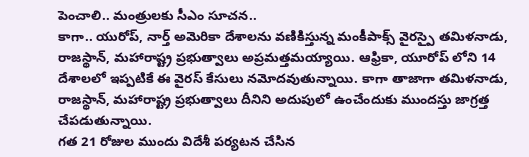పెంచాలి.. మంత్రులకు సీఎం సూచన..
కాగా.. యురోప్, నార్త్ అమెరికా దేశాలను వణికిస్తున్న మంకీపాక్స్ వైరస్పై తమిళనాడు, రాజస్థాన్, మహారాష్ట్ర ప్రభుత్వాలు అప్రమత్తమయ్యాయి. ఆఫ్రికా, యూరోప్ లోని 14 దేశాలలో ఇప్పటికే ఈ వైరస్ కేసులు నమోదవుతున్నాయి. కాగా తాజాగా తమిళనాడు, రాజస్థాన్, మహారాష్ట్ర ప్రభుత్వాలు దీనిని అదుపులో ఉంచేందుకు ముందస్తు జాగ్రత్త చేపడుతున్నాయి.
గత 21 రోజుల ముందు విదేశీ పర్యటన చేసిన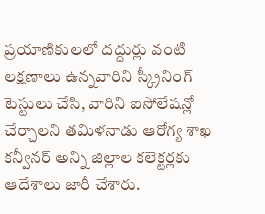ప్రయాణికులలో దద్దుర్లు వంటి లక్షణాలు ఉన్నవారిని స్క్రీనింగ్ టెస్టులు చేసి, వారిని ఐసోలేషన్లో చేర్చాలని తమిళనాడు ఆరోగ్య శాఖ కన్వీనర్ అన్ని జిల్లాల కలెక్టర్లకు ఆదేశాలు జారీ చేశారు.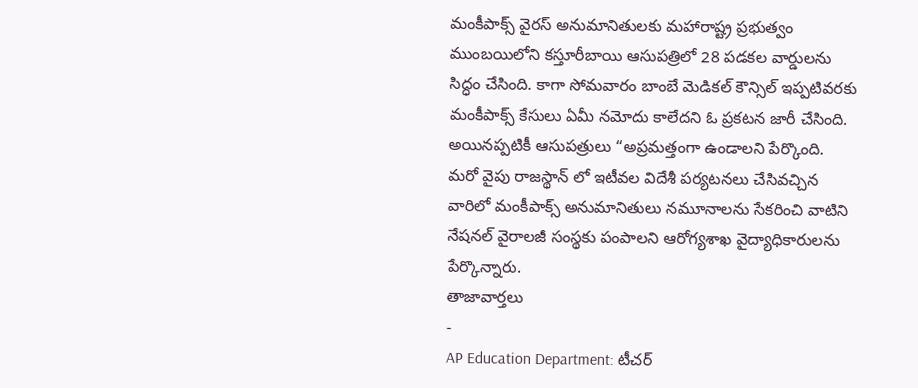మంకీపాక్స్ వైరస్ అనుమానితులకు మహారాష్ట్ర ప్రభుత్వం ముంబయిలోని కస్తూరీబాయి ఆసుపత్రిలో 28 పడకల వార్డులను సిద్ధం చేసింది. కాగా సోమవారం బాంబే మెడికల్ కౌన్సిల్ ఇప్పటివరకు మంకీపాక్స్ కేసులు ఏమీ నమోదు కాలేదని ఓ ప్రకటన జారీ చేసింది. అయినప్పటికీ ఆసుపత్రులు “అప్రమత్తంగా ఉండాలని పేర్కొంది.
మరో వైపు రాజస్థాన్ లో ఇటీవల విదేశీ పర్యటనలు చేసివచ్చిన వారిలో మంకీపాక్స్ అనుమానితులు నమూనాలను సేకరించి వాటిని నేషనల్ వైరాలజీ సంస్థకు పంపాలని ఆరోగ్యశాఖ వైద్యాధికారులను పేర్కొన్నారు.
తాజావార్తలు
-
AP Education Department: టీచర్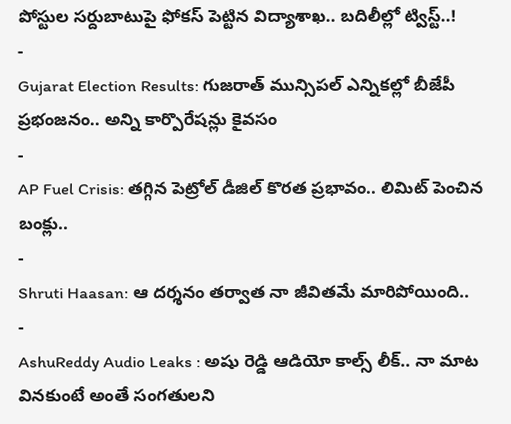పోస్టుల సర్దుబాటుపై ఫోకస్ పెట్టిన విద్యాశాఖ.. బదిలీల్లో ట్విస్ట్..!
-
Gujarat Election Results: గుజరాత్ మున్సిపల్ ఎన్నికల్లో బీజేపీ ప్రభంజనం.. అన్ని కార్పొరేషన్లు కైవసం
-
AP Fuel Crisis: తగ్గిన పెట్రోల్ డీజిల్ కొరత ప్రభావం.. లిమిట్ పెంచిన బంక్లు..
-
Shruti Haasan: ఆ దర్శనం తర్వాత నా జీవితమే మారిపోయింది..
-
AshuReddy Audio Leaks : అషు రెడ్డి ఆడియో కాల్స్ లీక్.. నా మాట వినకుంటే అంతే సంగతులని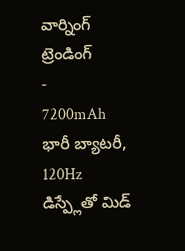వార్నింగ్
ట్రెండింగ్
-
7200mAh భారీ బ్యాటరీ, 120Hz డిస్ప్లేతో మిడ్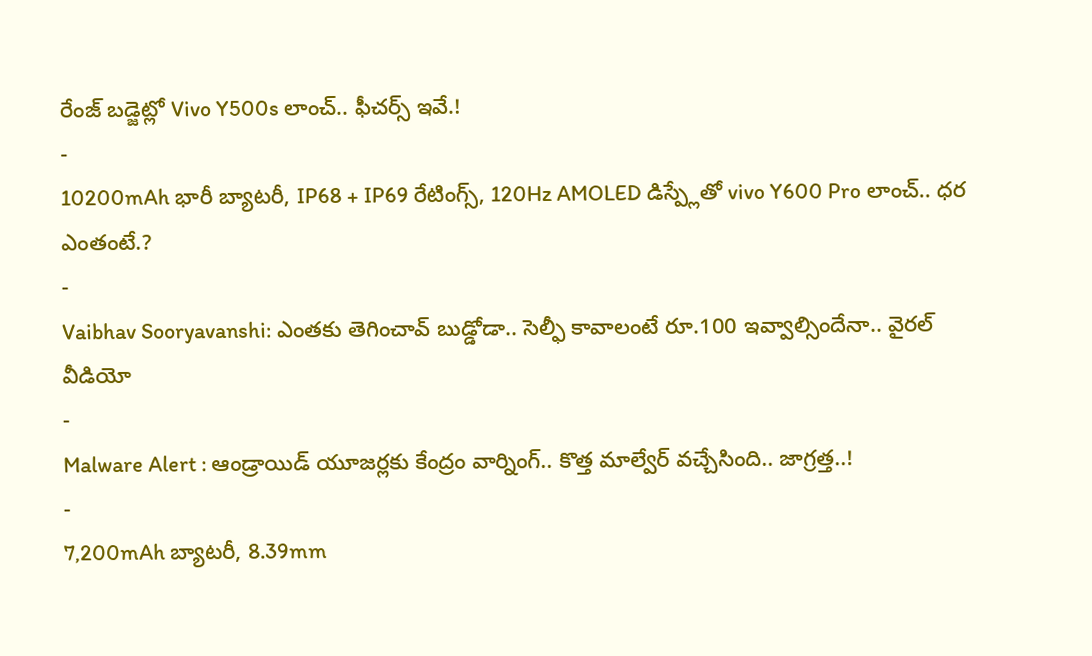రేంజ్ బడ్జెట్లో Vivo Y500s లాంచ్.. ఫీచర్స్ ఇవే.!
-
10200mAh భారీ బ్యాటరీ, IP68 + IP69 రేటింగ్స్, 120Hz AMOLED డిస్ప్లేతో vivo Y600 Pro లాంచ్.. ధర ఎంతంటే.?
-
Vaibhav Sooryavanshi: ఎంతకు తెగించావ్ బుడ్డోడా.. సెల్ఫీ కావాలంటే రూ.100 ఇవ్వాల్సిందేనా.. వైరల్ వీడియో
-
Malware Alert : ఆండ్రాయిడ్ యూజర్లకు కేంద్రం వార్నింగ్.. కొత్త మాల్వేర్ వచ్చేసింది.. జాగ్రత్త..!
-
7,200mAh బ్యాటరీ, 8.39mm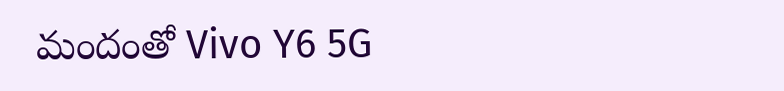మందంతో Vivo Y6 5G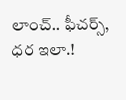లాంచ్.. ఫీచర్స్, ధర ఇలా.!